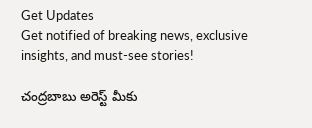Get Updates
Get notified of breaking news, exclusive insights, and must-see stories!

చంద్రబాబు అరెస్ట్ మీకు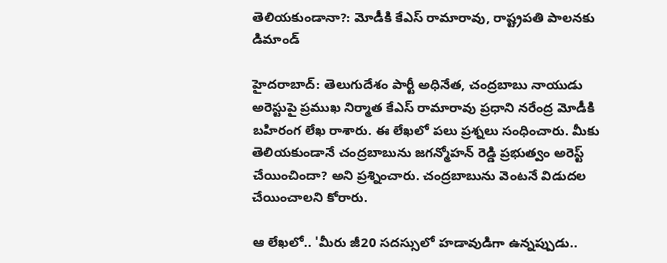తెలియకుండానా?: మోడీకి కేఎస్ రామారావు, రాష్ట్రపతి పాలనకు డిమాండ్

హైదరాబాద్: తెలుగుదేశం పార్టీ అధినేత, చంద్రబాబు నాయుడు అరెస్టుపై ప్రముఖ నిర్మాత కేఎస్ రామారావు ప్రధాని నరేంద్ర మోడీకి బహిరంగ లేఖ రాశారు. ఈ లేఖలో పలు ప్రశ్నలు సంధించారు. మీకు తెలియకుండానే చంద్రబాబును జగన్మోహన్ రెడ్డి ప్రభుత్వం అరెస్ట్ చేయించిందా? అని ప్రశ్నించారు. చంద్రబాబును వెంటనే విడుదల చేయించాలని కోరారు.

ఆ లేఖలో.. 'మీరు జీ20 సదస్సులో హడావుడిగా ఉన్నప్పుడు..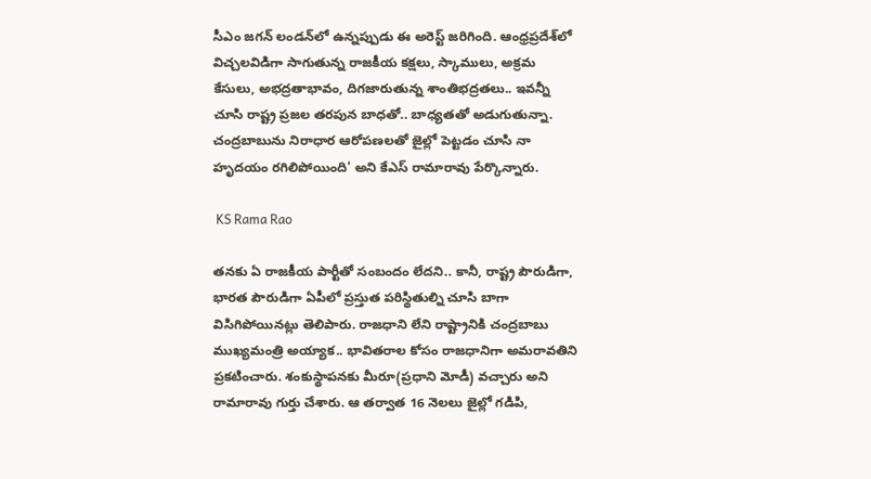సీఎం జగన్ లండన్‌లో ఉన్నప్పుడు ఈ అరెస్ట్ జరిగింది. ఆంధ్రప్రదేశ్‌లో విచ్చలవిడిగా సాగుతున్న రాజకీయ కక్షలు, స్కాములు, అక్రమ కేసులు, అభద్రతాభావం, దిగజారుతున్న శాంతిభద్రతలు.. ఇవన్నీ చూసి రాష్ట్ర ప్రజల తరపున బాధతో.. బాధ్యతతో అడుగుతున్నా. చంద్రబాబును నిరాధార ఆరోపణలతో జైల్లో పెట్టడం చూసి నా హృదయం రగిలిపోయింది' అని కేఎస్ రామారావు పేర్కొన్నారు.

 KS Rama Rao

తనకు ఏ రాజకీయ పార్టీతో సంబందం లేదని.. కానీ, రాష్ట్ర పౌరుడిగా, భారత పౌరుడిగా ఏపీలో ప్రస్తుత పరిస్థితుల్ని చూసి బాగా విసిగిపోయినట్లు తెలిపారు. రాజధాని లేని రాష్ట్రానికి చంద్రబాబు ముఖ్యమంత్రి అయ్యాక.. భావితరాల కోసం రాజధానిగా అమరావతిని ప్రకటించారు. శంకుస్థాపనకు మీరూ(ప్రధాని మోడీ) వచ్చారు అని రామారావు గుర్తు చేశారు. ఆ తర్వాత 16 నెలలు జైల్లో గడిపి,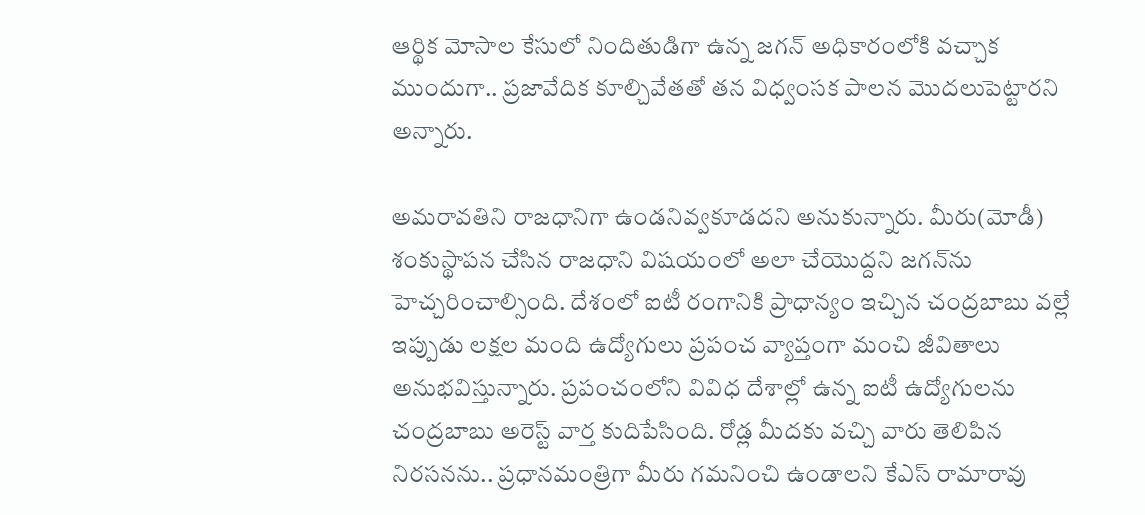ఆర్థిక మోసాల కేసులో నిందితుడిగా ఉన్న జగన్ అధికారంలోకి వచ్చాక ముందుగా.. ప్రజావేదిక కూల్చివేతతో తన విధ్వంసక పాలన మొదలుపెట్టారని అన్నారు.

అమరావతిని రాజధానిగా ఉండనివ్వకూడదని అనుకున్నారు. మీరు(మోడీ) శంకుస్థాపన చేసిన రాజధాని విషయంలో అలా చేయొద్దని జగన్‌ను హెచ్చరించాల్సింది. దేశంలో ఐటీ రంగానికి ప్రాధాన్యం ఇచ్చిన చంద్రబాబు వల్లే ఇప్పుడు లక్షల మంది ఉద్యోగులు ప్రపంచ వ్యాప్తంగా మంచి జీవితాలు అనుభవిస్తున్నారు. ప్రపంచంలోని వివిధ దేశాల్లో ఉన్న ఐటీ ఉద్యోగులను చంద్రబాబు అరెస్ట్ వార్త కుదిపేసింది. రోడ్ల మీదకు వచ్చి వారు తెలిపిన నిరసనను.. ప్రధానమంత్రిగా మీరు గమనించి ఉండాలని కేఎస్ రామారావు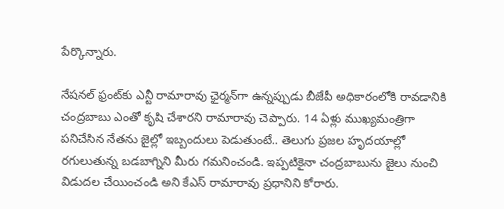పేర్కొన్నారు.

నేషనల్ ఫ్రంట్‌కు ఎన్టీ రామారావు ఛైర్మన్‌గా ఉన్నప్పుడు బీజేపీ అధికారంలోకి రావడానికి చంద్రబాబు ఎంతో కృషి చేశారని రామారావు చెప్పారు. 14 ఏళ్లు ముఖ్యమంత్రిగా పనిచేసిన నేతను జైల్లో ఇబ్బందులు పెడుతుంటే.. తెలుగు ప్రజల హృదయాల్లో రగులుతున్న బడబాగ్నిని మీరు గమనించండి. ఇప్పటికైనా చంద్రబాబును జైలు నుంచి విడుదల చేయించండి అని కేఎస్ రామారావు ప్రధానిని కోరారు.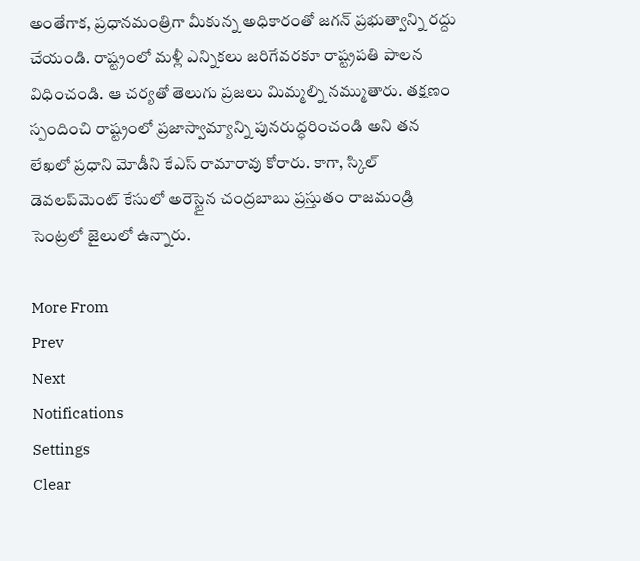అంతేగాక, ప్రధానమంత్రిగా మీకున్న అధికారంతో జగన్ ప్రభుత్వాన్ని రద్దు చేయండి. రాష్ట్రంలో మళ్లీ ఎన్నికలు జరిగేవరకూ రాష్ట్రపతి పాలన విధించండి. ఆ చర్యతో తెలుగు ప్రజలు మిమ్మల్ని నమ్ముతారు. తక్షణం స్పందించి రాష్ట్రంలో ప్రజాస్వామ్యాన్ని పునరుద్ధరించండి అని తన లేఖలో ప్రధాని మోడీని కేఎస్ రామారావు కోరారు. కాగా, స్కిల్ డెవలప్‌మెంట్ కేసులో అరెస్టైన చంద్రబాబు ప్రస్తుతం రాజమండ్రి సెంట్రలో జైలులో ఉన్నారు.

More From
Prev
Next
Notifications
Settings
Clear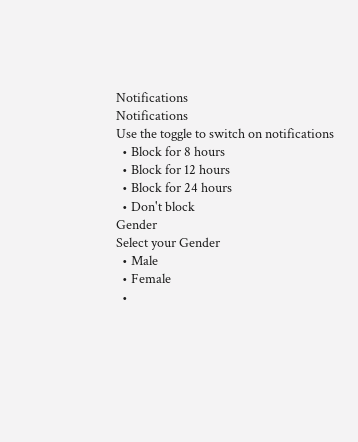Notifications
Notifications
Use the toggle to switch on notifications
  • Block for 8 hours
  • Block for 12 hours
  • Block for 24 hours
  • Don't block
Gender
Select your Gender
  • Male
  • Female
  •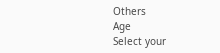Others
Age
Select your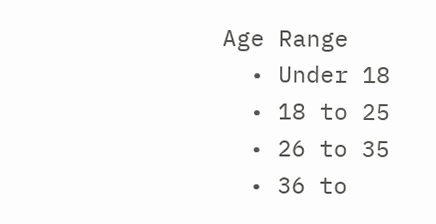Age Range
  • Under 18
  • 18 to 25
  • 26 to 35
  • 36 to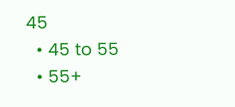45
  • 45 to 55
  • 55+